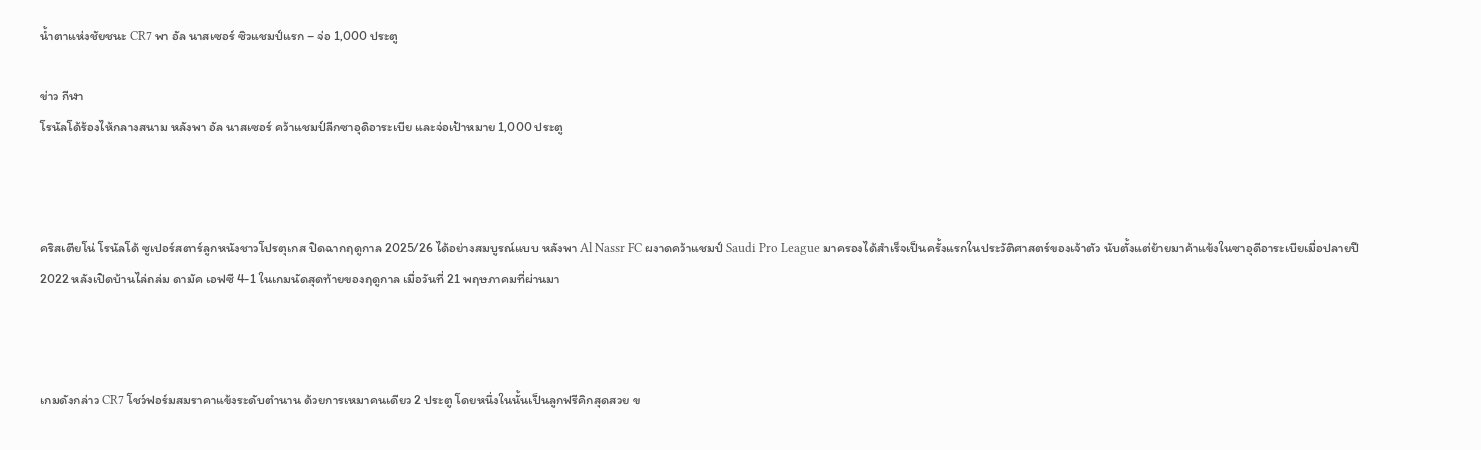น้ำตาแห่งชัยชนะ CR7 พา อัล นาสเซอร์ ซิวแชมป์แรก – จ่อ 1,000 ประตู

ข่าว กีฬา
โรนัลโด้ร้องไห้กลางสนาม หลังพา อัล นาสเซอร์ คว้าแชมป์ลีกซาอุดิอาระเบีย และจ่อเป้าหมาย 1,000 ประตู



คริสเตียโน่ โรนัลโด้ ซูเปอร์สตาร์ลูกหนังชาวโปรตุเกส ปิดฉากฤดูกาล 2025/26 ได้อย่างสมบูรณ์แบบ หลังพา Al Nassr FC ผงาดคว้าแชมป์ Saudi Pro League มาครองได้สำเร็จเป็นครั้งแรกในประวัติศาสตร์ของเจ้าตัว นับตั้งแต่ย้ายมาค้าแข้งในซาอุดีอาระเบียเมื่อปลายปี 2022 หลังเปิดบ้านไล่ถล่ม ดามัค เอฟซี 4-1 ในเกมนัดสุดท้ายของฤดูกาล เมื่อวันที่ 21 พฤษภาคมที่ผ่านมา



เกมดังกล่าว CR7 โชว์ฟอร์มสมราคาแข้งระดับตำนาน ด้วยการเหมาคนเดียว 2 ประตู โดยหนึ่งในนั้นเป็นลูกฟรีคิกสุดสวย ข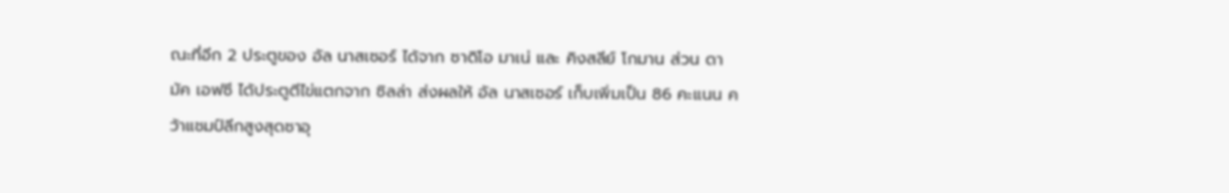ณะที่อีก 2 ประตูของ อัล นาสเซอร์ ได้จาก ซาดิโอ มาเน่ และ คิงสลีย์ โกมาน ส่วน ดามัค เอฟซี ได้ประตูตีไข่แตกจาก ซิลล่า ส่งผลให้ อัล นาสเซอร์ เก็บเพิ่มเป็น 86 คะแนน คว้าแชมป์ลีกสูงสุดซาอุ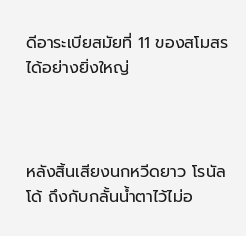ดีอาระเบียสมัยที่ 11 ของสโมสรได้อย่างยิ่งใหญ่



หลังสิ้นเสียงนกหวีดยาว โรนัลโด้ ถึงกับกลั้นน้ำตาไว้ไม่อ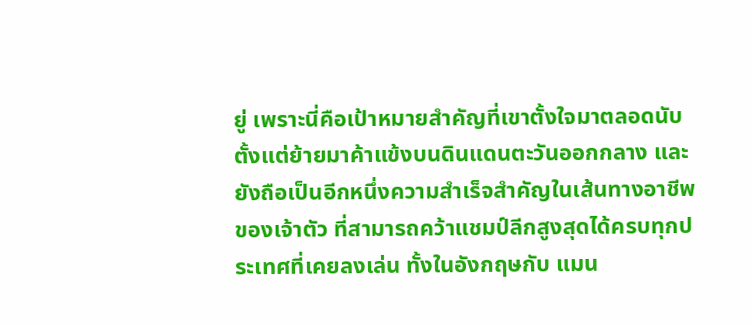ยู่ เพราะนี่คือเป้าหมายสำคัญที่เขาตั้งใจมาตลอดนับตั้งแต่ย้ายมาค้าแข้งบนดินแดนตะวันออกกลาง และยังถือเป็นอีกหนึ่งความสำเร็จสำคัญในเส้นทางอาชีพของเจ้าตัว ที่สามารถคว้าแชมป์ลีกสูงสุดได้ครบทุกประเทศที่เคยลงเล่น ทั้งในอังกฤษกับ แมน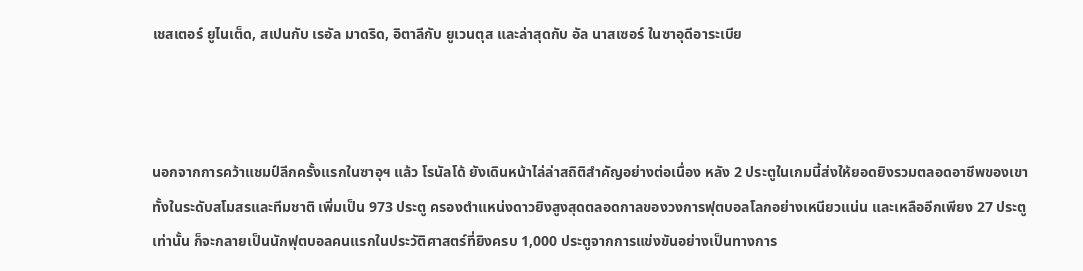เชสเตอร์ ยูไนเต็ด, สเปนกับ เรอัล มาดริด, อิตาลีกับ ยูเวนตุส และล่าสุดกับ อัล นาสเซอร์ ในซาอุดีอาระเบีย



นอกจากการคว้าแชมป์ลีกครั้งแรกในซาอุฯ แล้ว โรนัลโด้ ยังเดินหน้าไล่ล่าสถิติสำคัญอย่างต่อเนื่อง หลัง 2 ประตูในเกมนี้ส่งให้ยอดยิงรวมตลอดอาชีพของเขา ทั้งในระดับสโมสรและทีมชาติ เพิ่มเป็น 973 ประตู ครองตำแหน่งดาวยิงสูงสุดตลอดกาลของวงการฟุตบอลโลกอย่างเหนียวแน่น และเหลืออีกเพียง 27 ประตูเท่านั้น ก็จะกลายเป็นนักฟุตบอลคนแรกในประวัติศาสตร์ที่ยิงครบ 1,000 ประตูจากการแข่งขันอย่างเป็นทางการ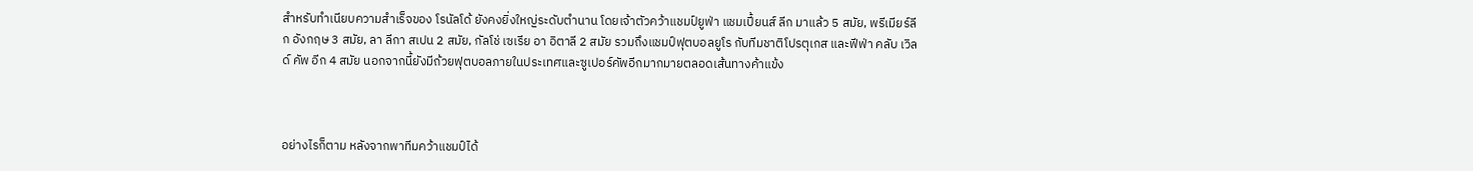สำหรับทำเนียบความสำเร็จของ โรนัลโด้ ยังคงยิ่งใหญ่ระดับตำนาน โดยเจ้าตัวคว้าแชมป์ยูฟ่า แชมเปี้ยนส์ ลีก มาแล้ว 5 สมัย, พรีเมียร์ลีก อังกฤษ 3 สมัย, ลา ลีกา สเปน 2 สมัย, กัลโช่ เซเรีย อา อิตาลี 2 สมัย รวมถึงแชมป์ฟุตบอลยูโร กับทีมชาติโปรตุเกส และฟีฟ่า คลับ เวิลด์ คัพ อีก 4 สมัย นอกจากนี้ยังมีถ้วยฟุตบอลภายในประเทศและซูเปอร์คัพอีกมากมายตลอดเส้นทางค้าแข้ง



อย่างไรก็ตาม หลังจากพาทีมคว้าแชมป์ได้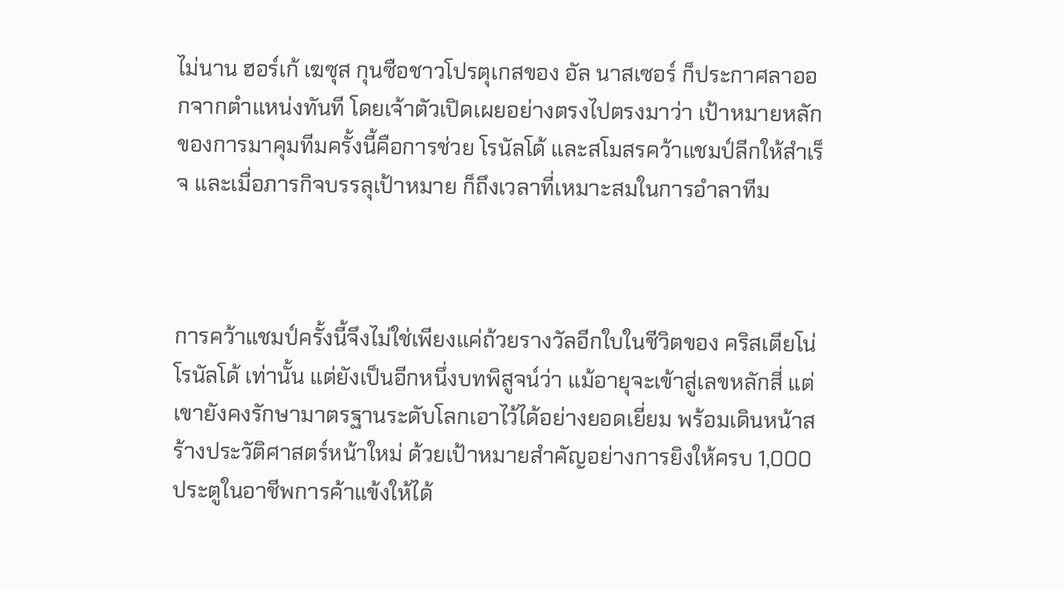ไม่นาน ฮอร์เก้ เฆซุส กุนซือชาวโปรตุเกสของ อัล นาสเซอร์ ก็ประกาศลาออกจากตำแหน่งทันที โดยเจ้าตัวเปิดเผยอย่างตรงไปตรงมาว่า เป้าหมายหลักของการมาคุมทีมครั้งนี้คือการช่วย โรนัลโด้ และสโมสรคว้าแชมป์ลีกให้สำเร็จ และเมื่อภารกิจบรรลุเป้าหมาย ก็ถึงเวลาที่เหมาะสมในการอำลาทีม



การคว้าแชมป์ครั้งนี้จึงไม่ใช่เพียงแค่ถ้วยรางวัลอีกใบในชีวิตของ คริสเตียโน่ โรนัลโด้ เท่านั้น แต่ยังเป็นอีกหนึ่งบทพิสูจน์ว่า แม้อายุจะเข้าสู่เลขหลักสี่ แต่เขายังคงรักษามาตรฐานระดับโลกเอาไว้ได้อย่างยอดเยี่ยม พร้อมเดินหน้าสร้างประวัติศาสตร์หน้าใหม่ ด้วยเป้าหมายสำคัญอย่างการยิงให้ครบ 1,000 ประตูในอาชีพการค้าแข้งให้ได้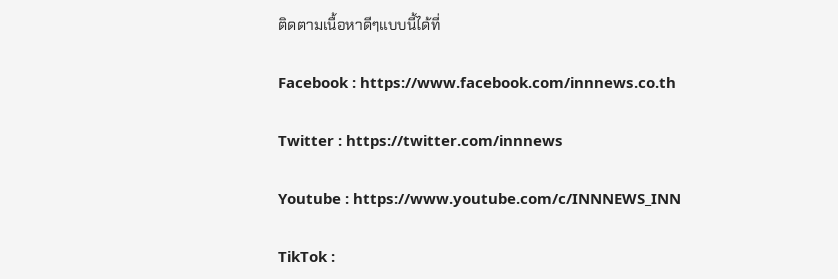ติดตามเนื้อหาดีๆแบบนี้ได้ที่

Facebook : https://www.facebook.com/innnews.co.th

Twitter : https://twitter.com/innnews

Youtube : https://www.youtube.com/c/INNNEWS_INN

TikTok :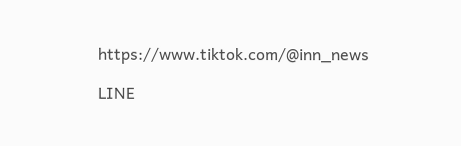https://www.tiktok.com/@inn_news

LINE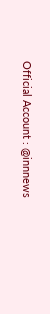Official Account : @innnews